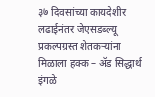३७ दिवसांच्या कायदेशीर लढाईनंतर जेएसडब्ल्यू प्रकल्पग्रस्त शेतकऱ्यांना मिळाला हक्क – ॲड सिद्धार्थ इंगळे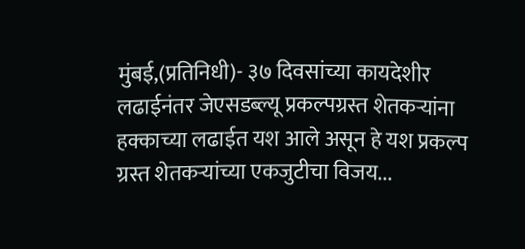मुंबई,(प्रतिनिधी)- ३७ दिवसांच्या कायदेशीर लढाईनंतर जेएसडब्ल्यू प्रकल्पग्रस्त शेतकऱ्यांना हक्काच्या लढाईत यश आले असून हे यश प्रकल्प ग्रस्त शेतकऱ्यांच्या एकजुटीचा विजय...